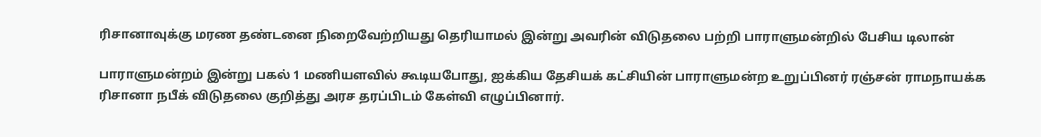ரிசானாவுக்கு மரண தண்டனை நிறைவேற்றியது தெரியாமல் இன்று அவரின் விடுதலை பற்றி பாராளுமன்றில் பேசிய டிலான்

பாராளுமன்றம் இன்று பகல் 1 மணியளவில் கூடியபோது, ஐக்கிய தேசியக் கட்சியின் பாராளுமன்ற உறுப்பினர் ரஞ்சன் ராமநாயக்க ரிசானா நபீக் விடுதலை குறித்து அரச தரப்பிடம் கேள்வி எழுப்பினார்.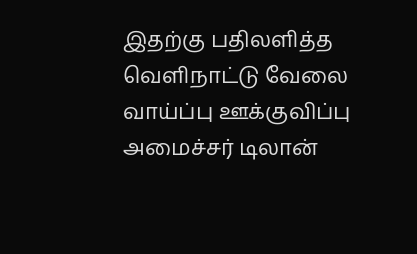இதற்கு பதிலளித்த வெளிநாட்டு வேலை வாய்ப்பு ஊக்குவிப்பு அமைச்சர் டிலான்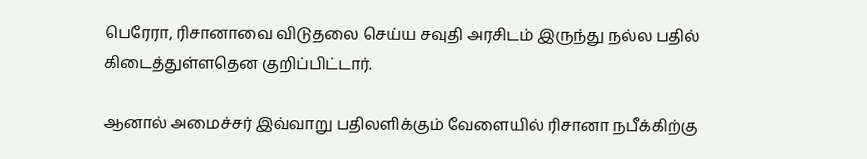பெரேரா, ரிசானாவை விடுதலை செய்ய சவுதி அரசிடம் இருந்து நல்ல பதில் கிடைத்துள்ளதென குறிப்பிட்டார்.

ஆனால் அமைச்சர் இவ்வாறு பதிலளிக்கும் வேளையில் ரிசானா நபீக்கிற்கு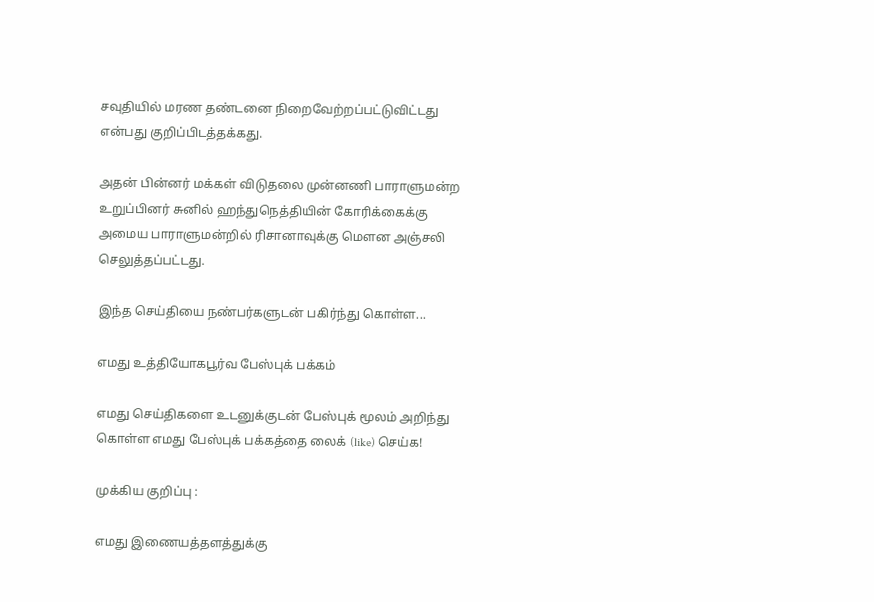சவுதியில் மரண தண்டனை நிறைவேற்றப்பட்டுவிட்டது என்பது குறிப்பிடத்தக்கது.

அதன் பின்னர் மக்கள் விடுதலை முன்னணி பாராளுமன்ற உறுப்பினர் சுனில் ஹந்துநெத்தியின் கோரிக்கைக்கு அமைய பாராளுமன்றில் ரிசானாவுக்கு மௌன அஞ்சலி செலுத்தப்பட்டது.

இந்த செய்தியை நண்பர்களுடன் பகிர்ந்து கொள்ள...

எமது உத்தியோகபூர்வ பேஸ்புக் பக்கம்

எமது செய்திகளை உடனுக்குடன் பேஸ்புக் மூலம் அறிந்து கொள்ள எமது பேஸ்புக் பக்கத்தை லைக் (like) செய்க!

முக்கிய குறிப்பு :

எமது இணையத்தளத்துக்கு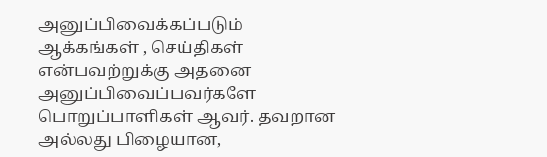அனுப்பிவைக்கப்படும் ஆக்கங்கள் , செய்திகள் என்பவற்றுக்கு அதனை அனுப்பிவைப்பவர்களே பொறுப்பாளிகள் ஆவர். தவறான அல்லது பிழையான,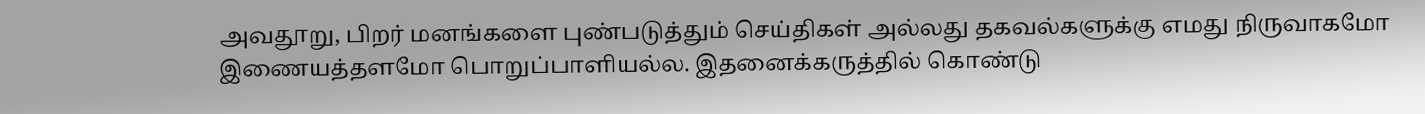அவதூறு, பிறர் மனங்களை புண்படுத்தும் செய்திகள் அல்லது தகவல்களுக்கு எமது நிருவாகமோ இணையத்தளமோ பொறுப்பாளியல்ல. இதனைக்கருத்தில் கொண்டு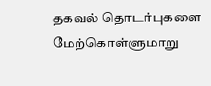தகவல் தொடர்புகளை மேற்கொள்ளுமாறு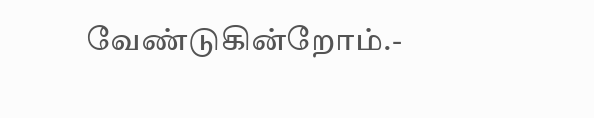வேண்டுகின்றோம்.-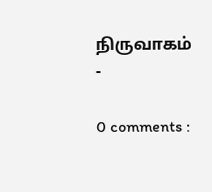நிருவாகம் -

0 comments :